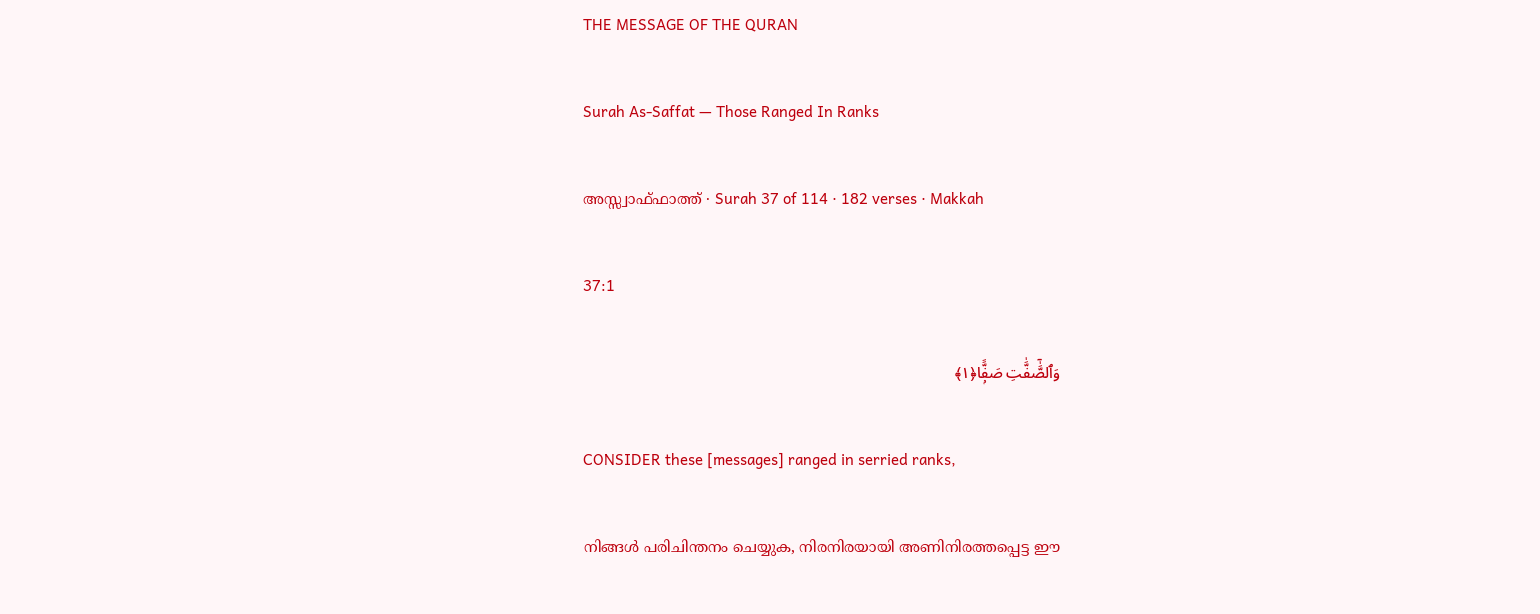THE MESSAGE OF THE QURAN

Surah As-Saffat — Those Ranged In Ranks

അസ്സ്വാഫ്ഫാത്ത് · Surah 37 of 114 · 182 verses · Makkah

37:1

وَٱلصَّٰٓفَّٰتِ صَفًّۭا﴿١﴾

CONSIDER these [messages] ranged in serried ranks,

നിങ്ങൾ പരിചിന്തനം ചെയ്യുക, നിരനിരയായി അണിനിരത്തപ്പെട്ട ഈ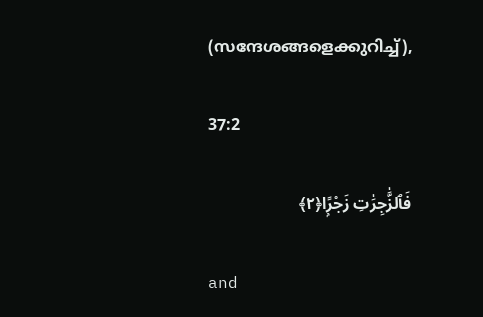(സന്ദേശങ്ങളെക്കുറിച്ച്),

37:2

فَٱلزَّٰجِرَٰتِ زَجْرًۭا﴿٢﴾

and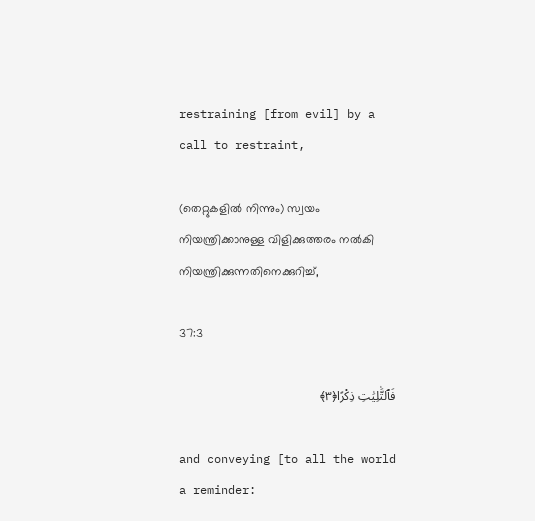restraining [from evil] by a call to restraint,

(തെറ്റുകളിൽ നിന്നും) സ്വയം നിയന്ത്രിക്കാനുള്ള വിളിക്കുത്തരം നല്‍കി നിയന്ത്രിക്കുന്നതിനെക്കുറിച്ച്,

37:3

فَٱلتَّٰلِيَٰتِ ذِكْرًا﴿٣﴾

and conveying [to all the world a reminder: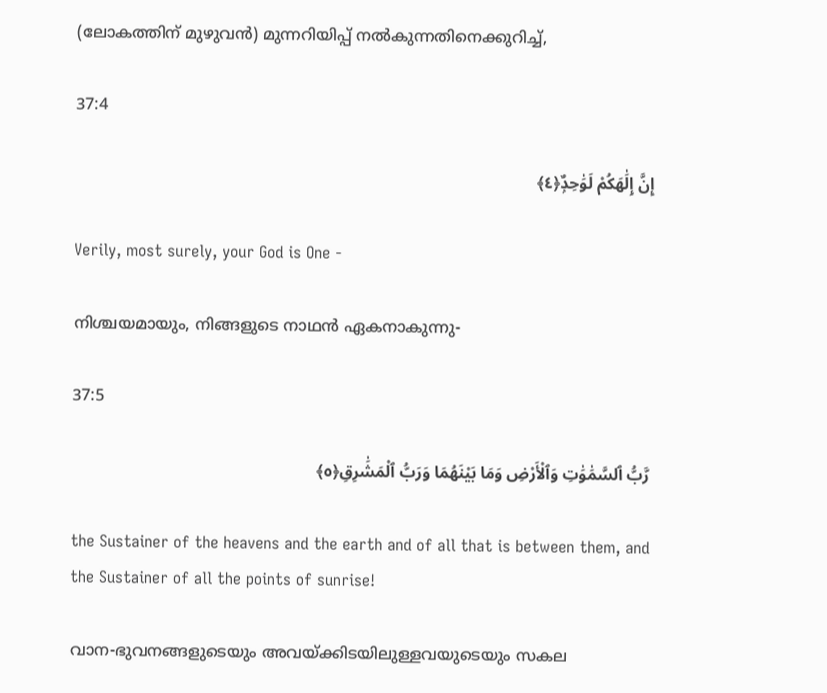(ലോകത്തിന്‌ മുഴുവൻ) മുന്നറിയിപ്പ് നല്‍കുന്നതിനെക്കുറിച്ച്,

37:4

إِنَّ إِلَٰهَكُمْ لَوَٰحِدٌۭ﴿٤﴾

Verily, most surely, your God is One -

നിശ്ചയമായും, നിങ്ങളുടെ നാഥൻ ഏകനാകുന്നു-

37:5

رَّبُّ ٱلسَّمَٰوَٰتِ وَٱلْأَرْضِ وَمَا بَيْنَهُمَا وَرَبُّ ٱلْمَشَٰرِقِ﴿٥﴾

the Sustainer of the heavens and the earth and of all that is between them, and the Sustainer of all the points of sunrise!

വാന-ഭുവനങ്ങളുടെയും അവയ്ക്കിടയിലുള്ളവയുടെയും സകല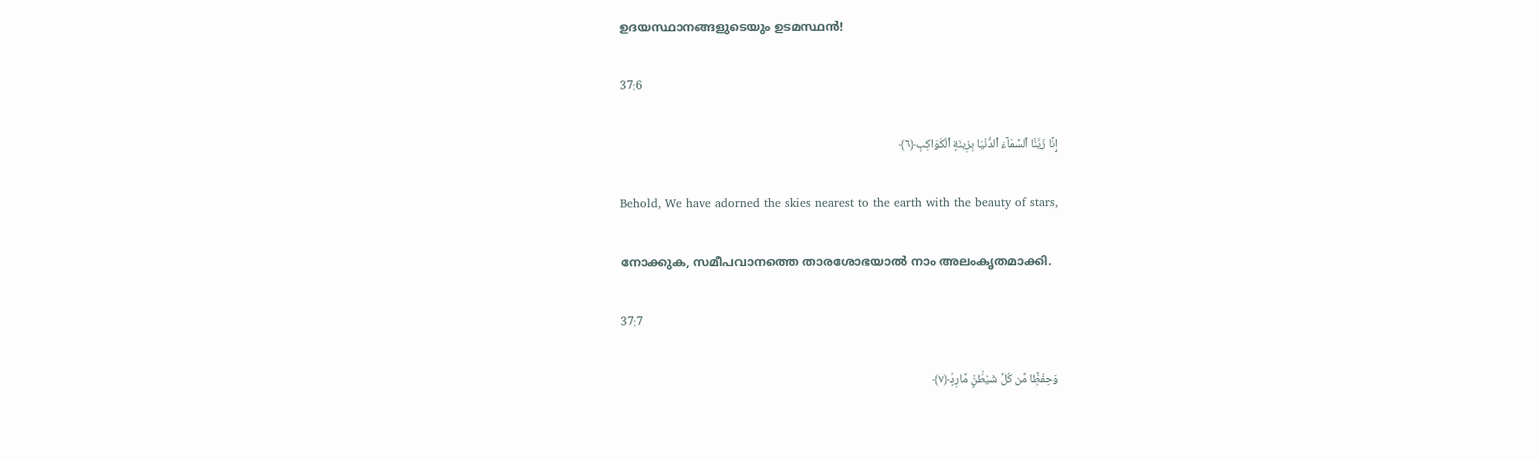ഉദയസ്ഥാനങ്ങളുടെയും ഉടമസ്ഥൻ‍!

37:6

إِنَّا زَيَّنَّا ٱلسَّمَآءَ ٱلدُّنْيَا بِزِينَةٍ ٱلْكَوَاكِبِ﴿٦﴾

Behold, We have adorned the skies nearest to the earth with the beauty of stars,

നോക്കുക, സമീപവാനത്തെ താരശോഭയാൽ നാം അലംകൃതമാക്കി.

37:7

وَحِفْظًۭا مِّن كُلِّ شَيْطَٰنٍۢ مَّارِدٍۢ﴿٧﴾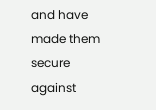and have made them secure against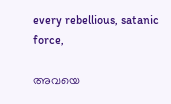every rebellious, satanic force,

അവയെ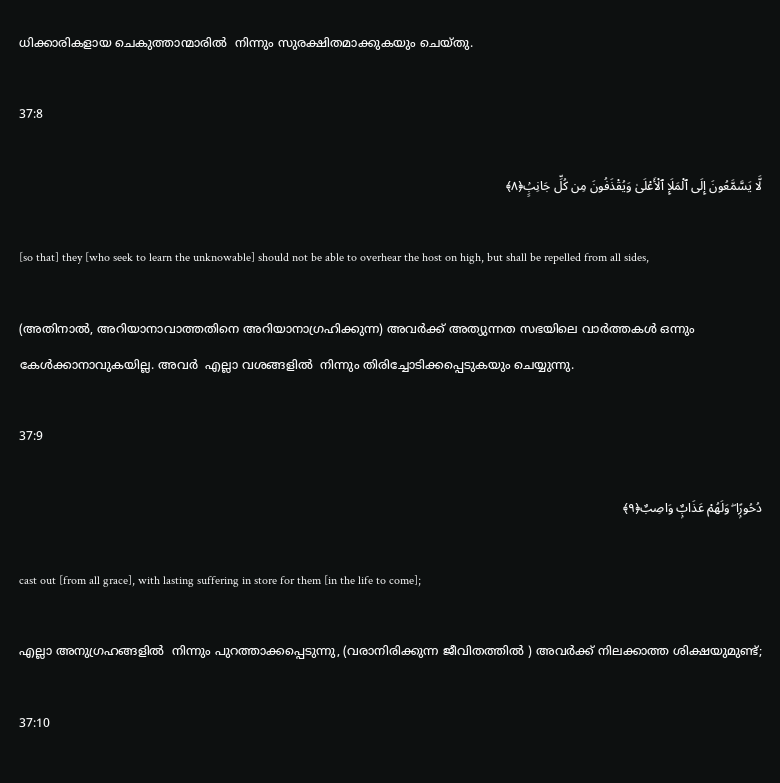ധിക്കാരികളായ ചെകുത്താന്മാരിൽ ‍ നിന്നും സുരക്ഷിതമാക്കുകയും ചെയ്തു.

37:8

لَّا يَسَّمَّعُونَ إِلَى ٱلْمَلَإِ ٱلْأَعْلَىٰ وَيُقْذَفُونَ مِن كُلِّ جَانِبٍۢ﴿٨﴾

[so that] they [who seek to learn the unknowable] should not be able to overhear the host on high, but shall be repelled from all sides,

(അതിനാൽ, അറിയാനാവാത്തതിനെ അറിയാനാഗ്രഹിക്കുന്ന) അവർക്ക് അത്യുന്നത സഭയിലെ വാർത്തകൾ ഒന്നും കേൾക്കാനാവുകയില്ല. അവർ ‍ എല്ലാ വശങ്ങളിൽ ‍ നിന്നും തിരിച്ചോടിക്കപ്പെടുകയും ചെയ്യുന്നു.

37:9

دُحُورًۭا ۖ وَلَهُمْ عَذَابٌۭ وَاصِبٌ﴿٩﴾

cast out [from all grace], with lasting suffering in store for them [in the life to come];

എല്ലാ അനുഗ്രഹങ്ങളിൽ ‍ നിന്നും പുറത്താക്കപ്പെടുന്നു, (വരാനിരിക്കുന്ന ജീവിതത്തിൽ ‍) അവർക്ക് നിലക്കാത്ത ശിക്ഷയുമുണ്ട്;

37:10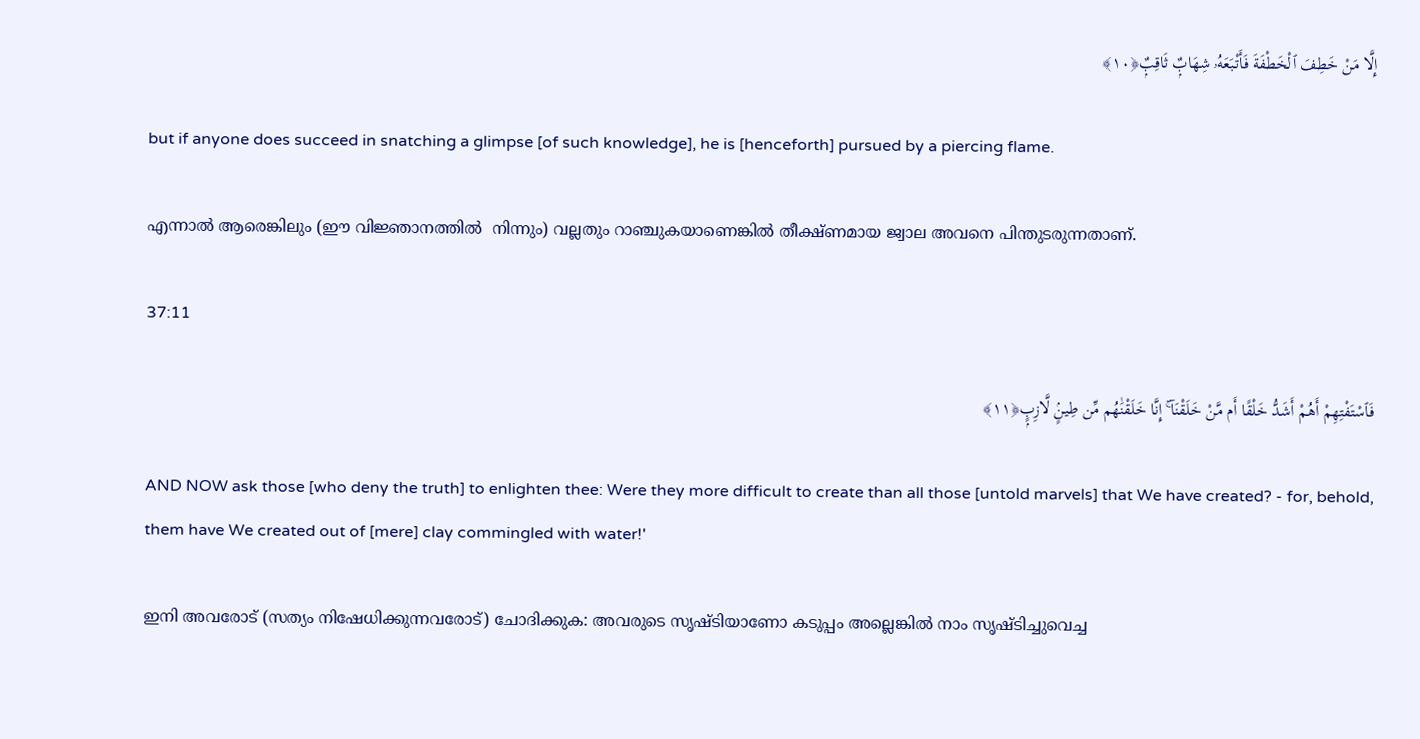إِلَّا مَنْ خَطِفَ ٱلْخَطْفَةَ فَأَتْبَعَهُۥ شِهَابٌۭ ثَاقِبٌۭ﴿١٠﴾

but if anyone does succeed in snatching a glimpse [of such knowledge], he is [henceforth] pursued by a piercing flame.

എന്നാൽ ആരെങ്കിലും (ഈ വിജ്ഞാനത്തിൽ ‍ നിന്നും) വല്ലതും റാഞ്ചുകയാണെങ്കിൽ തീക്ഷ്ണമായ ജ്വാല അവനെ പിന്തുടരുന്നതാണ്.

37:11

فَٱسْتَفْتِهِمْ أَهُمْ أَشَدُّ خَلْقًا أَم مَّنْ خَلَقْنَآ ۚ إِنَّا خَلَقْنَٰهُم مِّن طِينٍۢ لَّازِبٍۭ﴿١١﴾

AND NOW ask those [who deny the truth] to enlighten thee: Were they more difficult to create than all those [untold marvels] that We have created? - for, behold, them have We created out of [mere] clay commingled with water!'

ഇനി അവരോട് (സത്യം നിഷേധിക്കുന്നവരോട്) ചോദിക്കുക: അവരുടെ സൃഷ്ടിയാണോ കടുപ്പം അല്ലെങ്കിൽ നാം സൃഷ്ടിച്ചുവെച്ച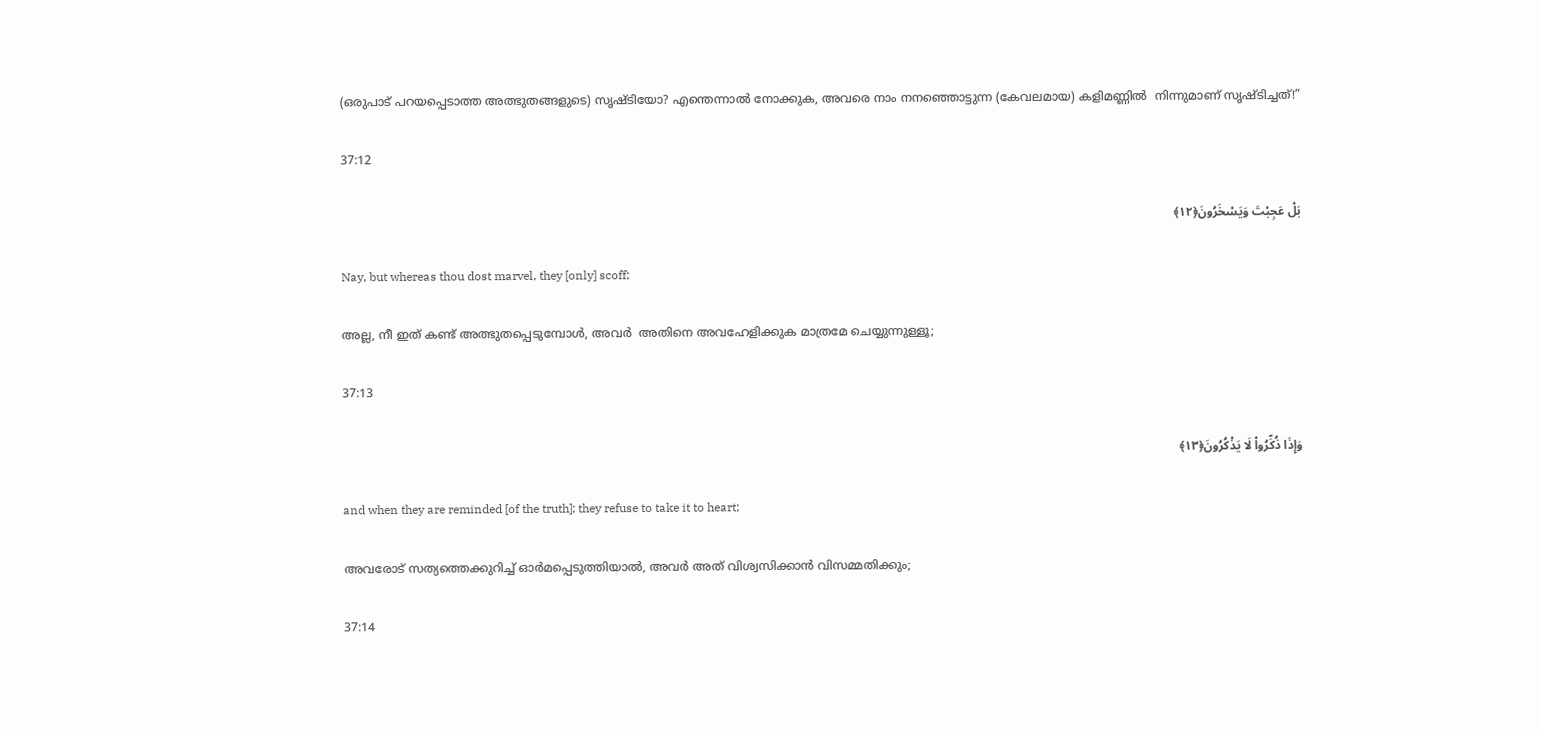(ഒരുപാട് പറയപ്പെടാത്ത അത്ഭുതങ്ങളുടെ) സൃഷ്ടിയോ? എന്തെന്നാൽ നോക്കുക, അവരെ നാം നനഞ്ഞൊട്ടുന്ന (കേവലമായ) കളിമണ്ണിൽ ‍ നിന്നുമാണ് സൃഷ്ടിച്ചത്!”

37:12

بَلْ عَجِبْتَ وَيَسْخَرُونَ﴿١٢﴾

Nay, but whereas thou dost marvel, they [only] scoff;

അല്ല, നീ ഇത് കണ്ട് അത്ഭുതപ്പെടുമ്പോൾ, അവർ ‍ അതിനെ അവഹേളിക്കുക മാത്രമേ ചെയ്യുന്നുള്ളൂ;

37:13

وَإِذَا ذُكِّرُوا۟ لَا يَذْكُرُونَ﴿١٣﴾

and when they are reminded [of the truth]; they refuse to take it to heart;

അവരോട് സത്യത്തെക്കുറിച്ച് ഓർ‍മപ്പെടുത്തിയാൽ, അവർ അത് വിശ്വസിക്കാൻ വിസമ്മതിക്കും;

37:14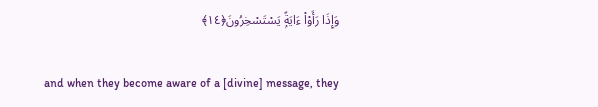وَإِذَا رَأَوْا۟ ءَايَةًۭ يَسْتَسْخِرُونَ﴿١٤﴾

and when they become aware of a [divine] message, they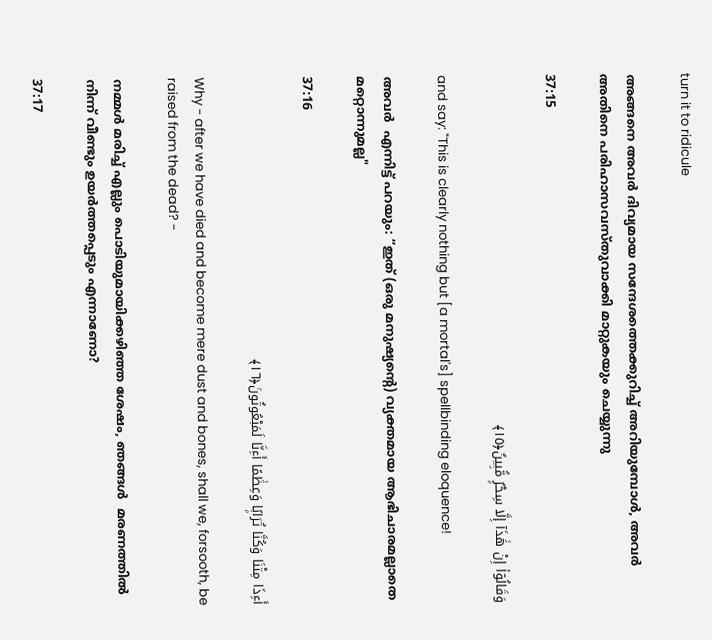turn it to ridicule

അങ്ങനെ അവർ ദിവ്യമായ സന്ദേശത്തെക്കുറിച്ച് അറിയുമ്പോൾ, അവർ ‍ അതിനെ പരിഹാസവസ്തുവാക്കി മാറ്റുകയും ചെയ്യുന്നു

37:15

وَقَالُوٓا۟ إِنْ هَٰذَآ إِلَّا سِحْرٌۭ مُّبِينٌ﴿١٥﴾

and say: "This is clearly nothing but [a mortal's] spellbinding eloquence!

അവർ ‍ എന്നിട്ട് പറയും: “ഇത് (ഒരു മനുഷ്യന്റെ) വ്യക്തമായ ആഭിചാരമല്ലാതെ മറ്റൊന്നുമല്ല"

37:16

أَءِذَا مِتْنَا وَكُنَّا تُرَابًۭا وَعِظَٰمًا أَءِنَّا لَمَبْعُوثُونَ﴿١٦﴾

Why - after we have died and become mere dust and bones, shall we, forsooth, be raised from the dead? -

നമ്മൾ മരിച്ച് എല്ലും പൊടിയുമായിക്കഴിഞ്ഞ ശേഷം, ഞങ്ങൾ ‍ മരണത്തിൽ ‍ നിന്ന് വീണ്ടും ഉയർത്തപ്പെടും എന്നാണോ?

37:17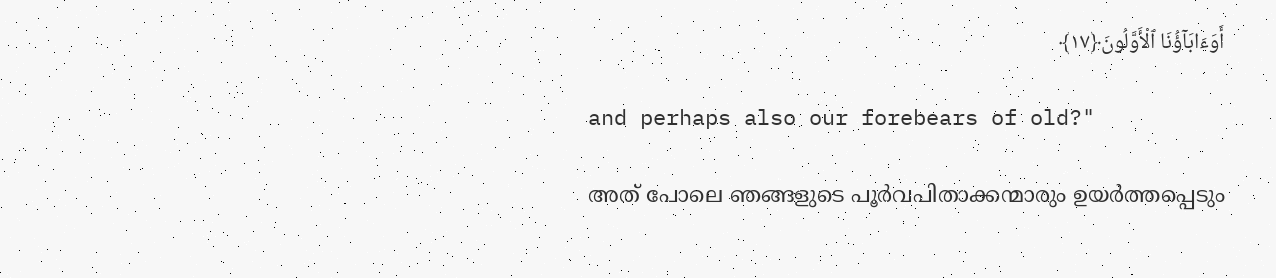أَوَءَابَآؤُنَا ٱلْأَوَّلُونَ﴿١٧﴾

and perhaps also our forebears of old?"

അത് പോലെ ഞങ്ങളുടെ പൂർവപിതാക്കന്മാരും ഉയർത്തപ്പെടും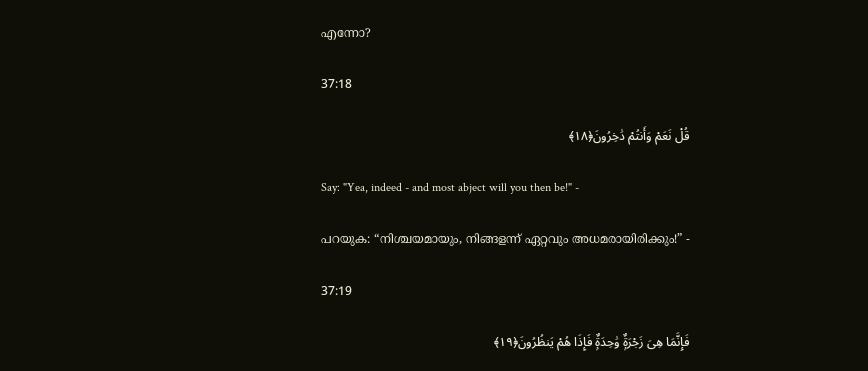എന്നോ?

37:18

قُلْ نَعَمْ وَأَنتُمْ دَٰخِرُونَ﴿١٨﴾

Say: "Yea, indeed - and most abject will you then be!" -

പറയുക: “നിശ്ചയമായും, നിങ്ങളന്ന് ഏറ്റവും അധമരായിരിക്കും!” -

37:19

فَإِنَّمَا هِىَ زَجْرَةٌۭ وَٰحِدَةٌۭ فَإِذَا هُمْ يَنظُرُونَ﴿١٩﴾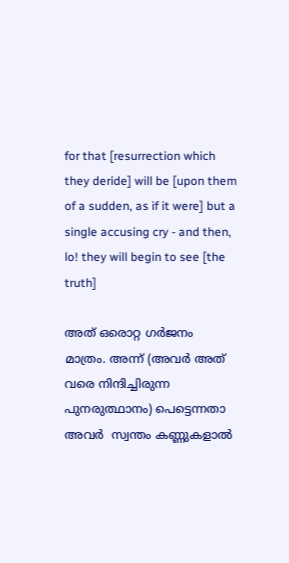for that [resurrection which they deride] will be [upon them of a sudden, as if it were] but a single accusing cry - and then, lo! they will begin to see [the truth]

അത് ഒരൊറ്റ ഗർജനം മാത്രം. അന്ന് (അവർ അത് വരെ നിന്ദിച്ചിരുന്ന പുനരുത്ഥാനം) പെട്ടെന്നതാ അവർ ‍ സ്വന്തം കണ്ണുകളാൽ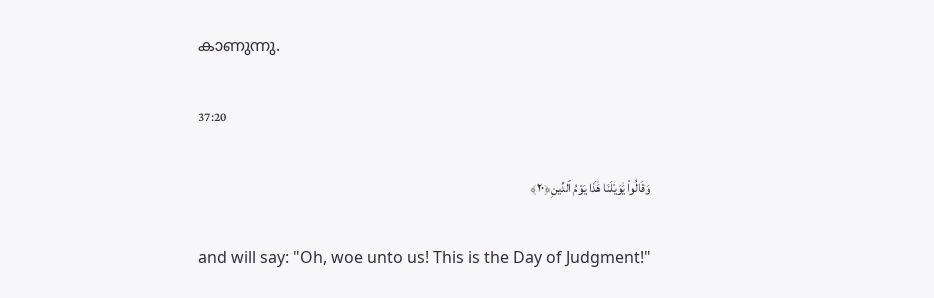കാണുന്നു.

37:20

وَقَالُوا۟ يَٰوَيْلَنَا هَٰذَا يَوْمُ ٱلدِّينِ﴿٢٠﴾

and will say: "Oh, woe unto us! This is the Day of Judgment!"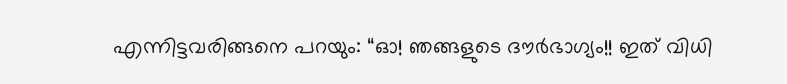എന്നിട്ടവരിങ്ങനെ പറയും: “ഓ! ഞങ്ങളുടെ ദൗർഭാഗ്യം!! ഇത് വിധി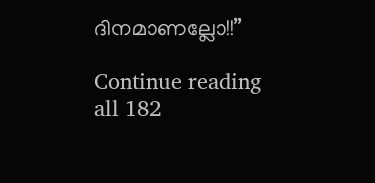ദിനമാണല്ലോ!!”

Continue reading all 182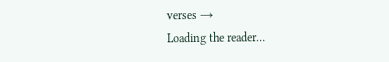verses →
Loading the reader…